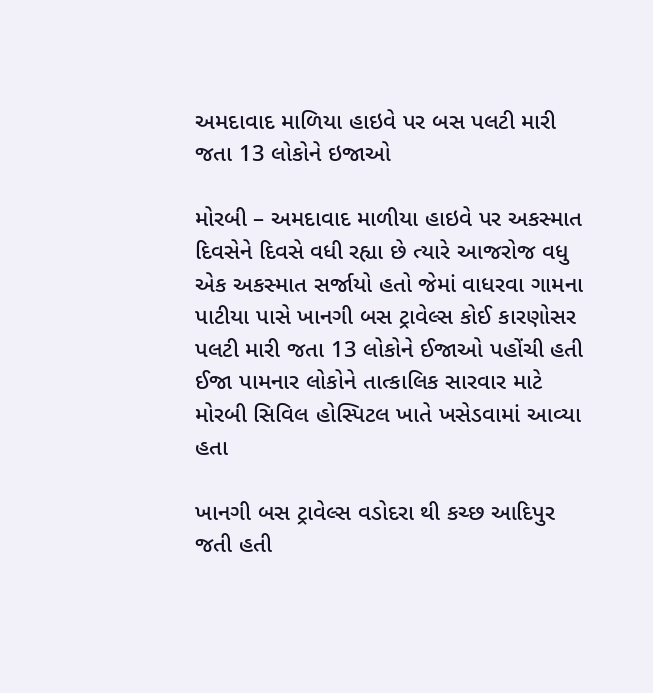અમદાવાદ માળિયા હાઇવે પર બસ પલટી મારી જતા 13 લોકોને ઇજાઓ

મોરબી – અમદાવાદ માળીયા હાઇવે પર અકસ્માત દિવસેને દિવસે વધી રહ્યા છે ત્યારે આજરોજ વધુ એક અકસ્માત સર્જાયો હતો જેમાં વાધરવા ગામના પાટીયા પાસે ખાનગી બસ ટ્રાવેલ્સ કોઈ કારણોસર પલટી મારી જતા 13 લોકોને ઈજાઓ પહોંચી હતી ઈજા પામનાર લોકોને તાત્કાલિક સારવાર માટે મોરબી સિવિલ હોસ્પિટલ ખાતે ખસેડવામાં આવ્યા હતા

ખાનગી બસ ટ્રાવેલ્સ વડોદરા થી કચ્છ આદિપુર જતી હતી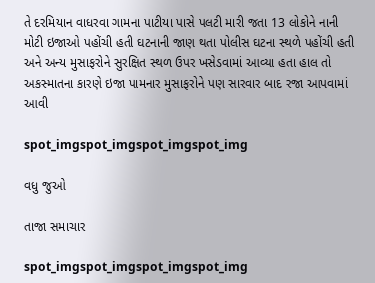તે દરમિયાન વાધરવા ગામના પાટીયા પાસે પલટી મારી જતા 13 લોકોને નાની મોટી ઇજાઓ પહોંચી હતી ઘટનાની જાણ થતા પોલીસ ઘટના સ્થળે પહોંચી હતી અને અન્ય મુસાફરોને સુરક્ષિત સ્થળ ઉપર ખસેડવામાં આવ્યા હતા હાલ તો અકસ્માતના કારણે ઇજા પામનાર મુસાફરોને પણ સારવાર બાદ રજા આપવામાં આવી

spot_imgspot_imgspot_imgspot_img

વધુ જુઓ

તાજા સમાચાર

spot_imgspot_imgspot_imgspot_img